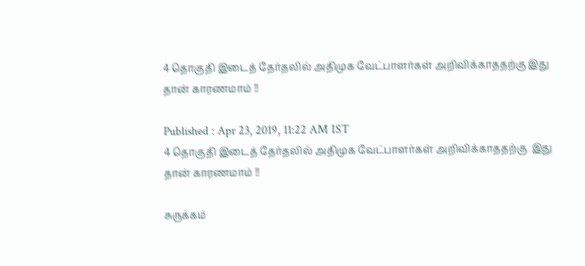4 தொகுதி இடைத் தேர்தலில் அதிமுக வேட்பாளர்கள் அறிவிக்காததற்கு இது தான் காரணமாம் !!

Published : Apr 23, 2019, 11:22 AM IST
4 தொகுதி இடைத் தேர்தலில் அதிமுக வேட்பாளர்கள் அறிவிக்காததற்கு  இது தான் காரணமாம் !!

சுருக்கம்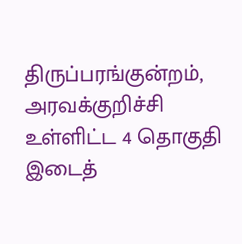திருப்பரங்குன்றம், அரவக்குறிச்சி உள்ளிட்ட 4 தொகுதி இடைத்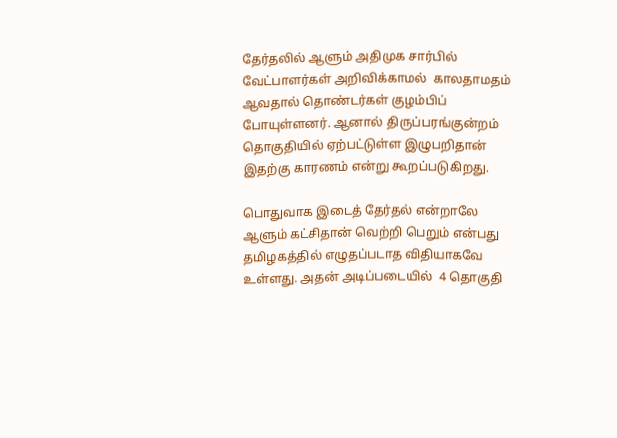தேர்தலில் ஆளும் அதிமுக சார்பில் வேட்பாளர்கள் அறிவிக்காமல்  காலதாமதம் ஆவதால் தொண்டர்கள் குழம்பிப் போயுள்ளனர். ஆனால் திருப்பரங்குன்றம் தொகுதியில் ஏற்பட்டுள்ள இழுபறிதான் இதற்கு காரணம் என்று கூறப்படுகிறது.

பொதுவாக இடைத் தேர்தல் என்றாலே ஆளும் கட்சிதான் வெற்றி பெறும் என்பது தமிழகத்தில் எழுதப்படாத விதியாகவே உள்ளது. அதன் அடிப்படையில்  4 தொகுதி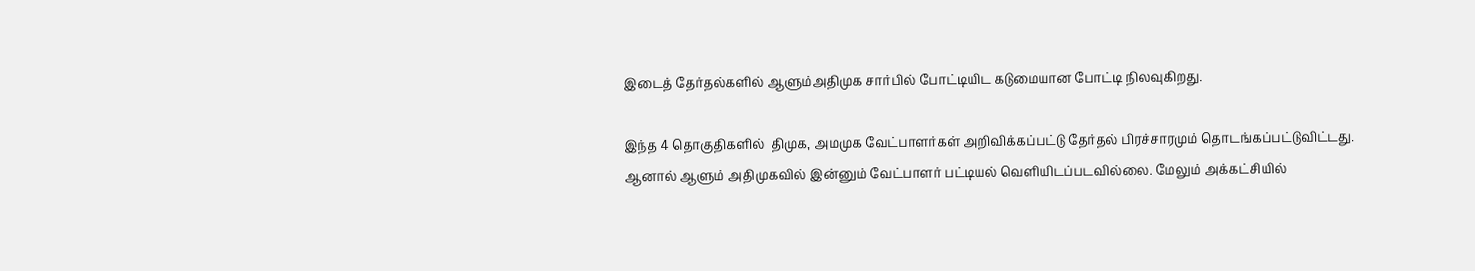இடைத் தேர்தல்களில் ஆளும்அதிமுக சார்பில் போட்டியிட கடுமையான போட்டி நிலவுகிறது.

இந்த 4 தொகுதிகளில்  திமுக, அமமுக வேட்பாளர்கள் அறிவிக்கப்பட்டு தேர்தல் பிரச்சாரமும் தொடங்கப்பட்டுவிட்டது. ஆனால் ஆளும் அதிமுகவில் இன்னும் வேட்பாளர் பட்டியல் வெளியிடப்படவில்லை. மேலும் அக்கட்சியில்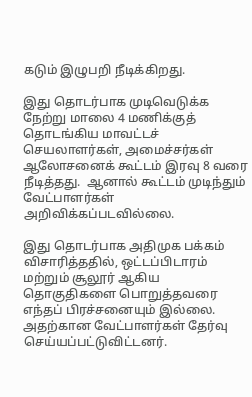கடும் இழுபறி நீடிக்கிறது.

இது தொடர்பாக முடிவெடுக்க நேற்று மாலை 4 மணிக்குத் தொடங்கிய மாவட்டச் செயலாளர்கள், அமைச்சர்கள் ஆலோசனைக் கூட்டம் இரவு 8 வரை நீடித்தது.  ஆனால் கூட்டம் முடிந்தும் வேட்பாளர்கள் அறிவிக்கப்படவில்லை.

இது தொடர்பாக அதிமுக பக்கம் விசாரித்ததில், ஒட்டப்பிடாரம் மற்றும் சூலூர் ஆகிய தொகுதிகளை பொறுத்தவரை எந்தப் பிரச்சனையும் இல்லை. அதற்கான வேட்பாளர்கள் தேர்வு செய்யப்பட்டுவிட்டனர்.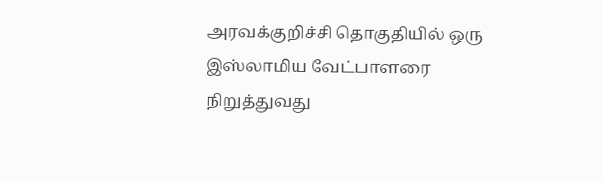அரவக்குறிச்சி தொகுதியில் ஒரு இஸ்லாமிய வேட்பாளரை நிறுத்துவது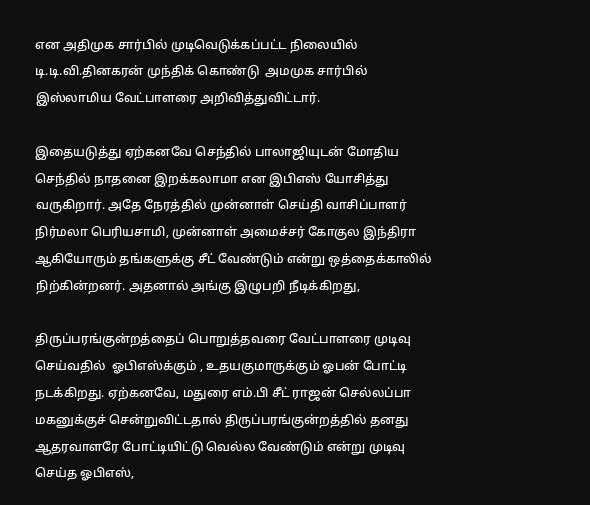என அதிமுக சார்பில் முடிவெடுக்கப்பட்ட நிலையில் டி.டி.வி.தினகரன் முந்திக் கொண்டு  அமமுக சார்பில் இஸ்லாமிய வேட்பாளரை அறிவித்துவிட்டார்.

இதையடுத்து ஏற்கனவே செந்தில் பாலாஜியுடன் மோதிய செந்தில் நாதனை இறக்கலாமா என இபிஎஸ் யோசித்து வருகிறார். அதே நேரத்தில் முன்னாள் செய்தி வாசிப்பாளர் நிர்மலா பெரியசாமி, முன்னாள் அமைச்சர் கோகுல இந்திரா ஆகியோரும் தங்களுக்கு சீட் வேண்டும் என்று ஒத்தைக்காலில் நிற்கின்றனர். அதனால் அங்கு இழுபறி நீடிக்கிறது,

திருப்பரங்குன்றத்தைப் பொறுத்தவரை வேட்பாளரை முடிவு செய்வதில்  ஓபிஎஸ்க்கும் , உதயகுமாருக்கும் ஓபன் போட்டி நடக்கிறது. ஏற்கனவே, மதுரை எம்.பி சீட் ராஜன் செல்லப்பா மகனுக்குச் சென்றுவிட்டதால் திருப்பரங்குன்றத்தில் தனது ஆதரவாளரே போட்டியிட்டு வெல்ல வேண்டும் என்று முடிவு செய்த ஓபிஎஸ்,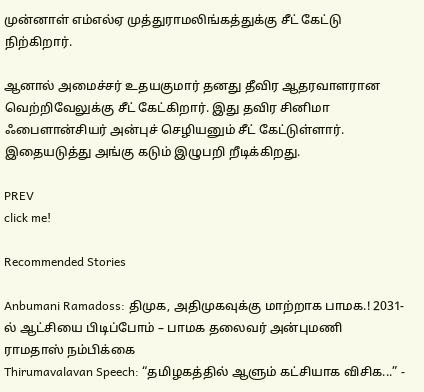முன்னாள் எம்எல்ஏ முத்துராமலிங்கத்துக்கு சீட் கேட்டு நிற்கிறார்.

ஆனால் அமைச்சர் உதயகுமார் தனது தீவிர ஆதரவாளரான வெற்றிவேலுக்கு சீட் கேட்கிறார். இது தவிர சினிமா ஃபைளான்சியர் அன்புச் செழியனும் சீட் கேட்டுள்ளார். இதையடுத்து அங்கு கடும் இழுபறி றீடிக்கிறது.

PREV
click me!

Recommended Stories

Anbumani Ramadoss: திமுக, அதிமுகவுக்கு மாற்றாக பாமக.! 2031-ல் ஆட்சியை பிடிப்போம் – பாமக தலைவர் அன்புமணி ராமதாஸ் நம்பிக்கை
Thirumavalavan Speech: “தமிழகத்தில் ஆளும் கட்சியாக விசிக...” -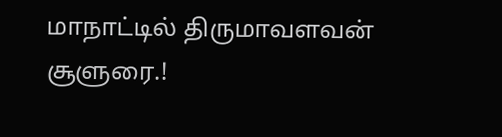மாநாட்டில் திருமாவளவன் சூளுரை.!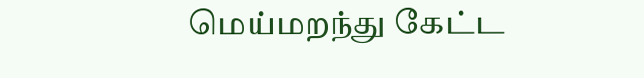மெய்மறந்து கேட்ட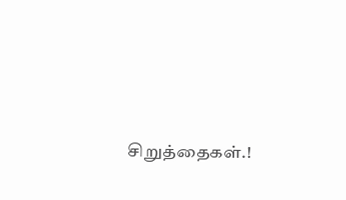சிறுத்தைகள்.!